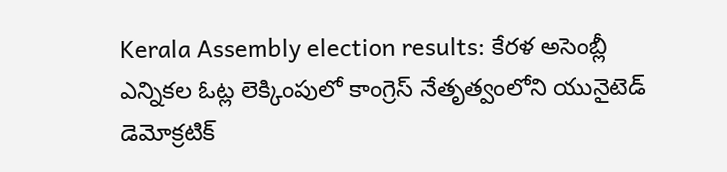Kerala Assembly election results: కేరళ అసెంబ్లీ ఎన్నికల ఓట్ల లెక్కింపులో కాంగ్రెస్ నేతృత్వంలోని యునైటెడ్ డెమోక్రటిక్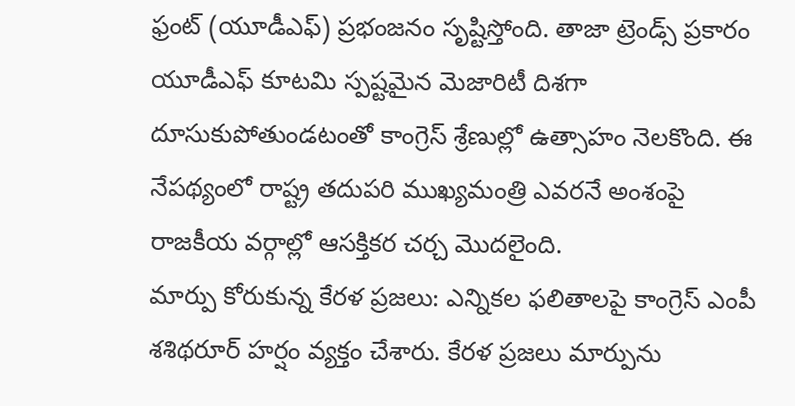ఫ్రంట్ (యూడీఎఫ్) ప్రభంజనం సృష్టిస్తోంది. తాజా ట్రెండ్స్ ప్రకారం యూడీఎఫ్ కూటమి స్పష్టమైన మెజారిటీ దిశగా దూసుకుపోతుండటంతో కాంగ్రెస్ శ్రేణుల్లో ఉత్సాహం నెలకొంది. ఈ నేపథ్యంలో రాష్ట్ర తదుపరి ముఖ్యమంత్రి ఎవరనే అంశంపై రాజకీయ వర్గాల్లో ఆసక్తికర చర్చ మొదలైంది.
మార్పు కోరుకున్న కేరళ ప్రజలు: ఎన్నికల ఫలితాలపై కాంగ్రెస్ ఎంపీ శశిథరూర్ హర్షం వ్యక్తం చేశారు. కేరళ ప్రజలు మార్పును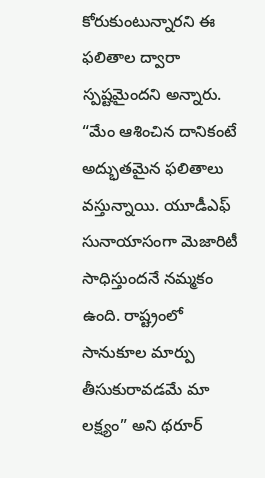కోరుకుంటున్నారని ఈ ఫలితాల ద్వారా స్పష్టమైందని అన్నారు. “మేం ఆశించిన దానికంటే అద్భుతమైన ఫలితాలు వస్తున్నాయి. యూడీఎఫ్ సునాయాసంగా మెజారిటీ సాధిస్తుందనే నమ్మకం ఉంది. రాష్ట్రంలో సానుకూల మార్పు తీసుకురావడమే మా లక్ష్యం” అని థరూర్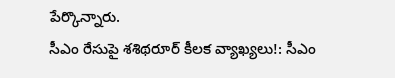పేర్కొన్నారు.
సీఎం రేసుపై శశిథరూర్ కీలక వ్యాఖ్యలు!: సీఎం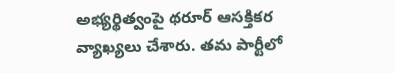అభ్యర్థిత్వంపై థరూర్ ఆసక్తికర వ్యాఖ్యలు చేశారు. తమ పార్టీలో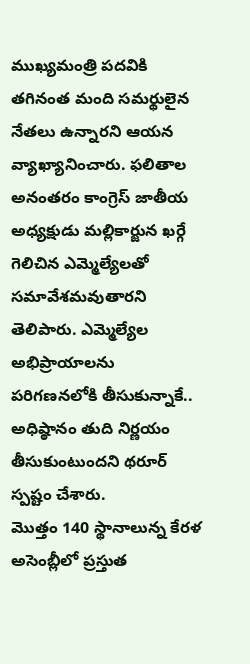ముఖ్యమంత్రి పదవికి తగినంత మంది సమర్థులైన నేతలు ఉన్నారని ఆయన వ్యాఖ్యానించారు. ఫలితాల అనంతరం కాంగ్రెస్ జాతీయ అధ్యక్షుడు మల్లికార్జున ఖర్గే గెలిచిన ఎమ్మెల్యేలతో సమావేశమవుతారని తెలిపారు. ఎమ్మెల్యేల అభిప్రాయాలను పరిగణనలోకి తీసుకున్నాకే.. అధిష్ఠానం తుది నిర్ణయం తీసుకుంటుందని థరూర్ స్పష్టం చేశారు.
మొత్తం 140 స్థానాలున్న కేరళ అసెంబ్లీలో ప్రస్తుత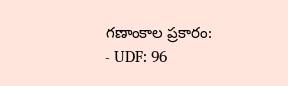గణాంకాల ప్రకారం:
- UDF: 96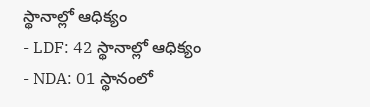స్థానాల్లో ఆధిక్యం
- LDF: 42 స్థానాల్లో ఆధిక్యం
- NDA: 01 స్థానంలో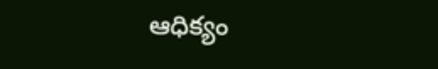ఆధిక్యం